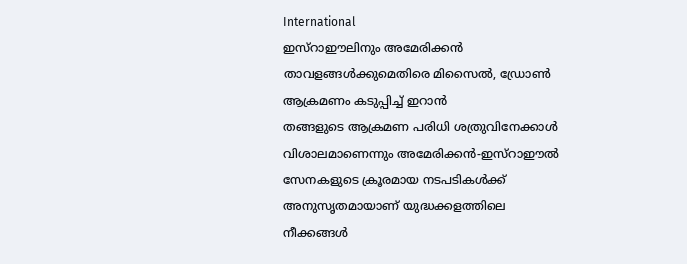International
ഇസ്റാഈലിനും അമേരിക്കൻ താവളങ്ങൾക്കുമെതിരെ മിസൈൽ, ഡ്രോൺ ആക്രമണം കടുപ്പിച്ച് ഇറാൻ
തങ്ങളുടെ ആക്രമണ പരിധി ശത്രുവിനേക്കാൾ വിശാലമാണെന്നും അമേരിക്കൻ-ഇസ്റാഈൽ സേനകളുടെ ക്രൂരമായ നടപടികൾക്ക് അനുസൃതമായാണ് യുദ്ധക്കളത്തിലെ നീക്കങ്ങൾ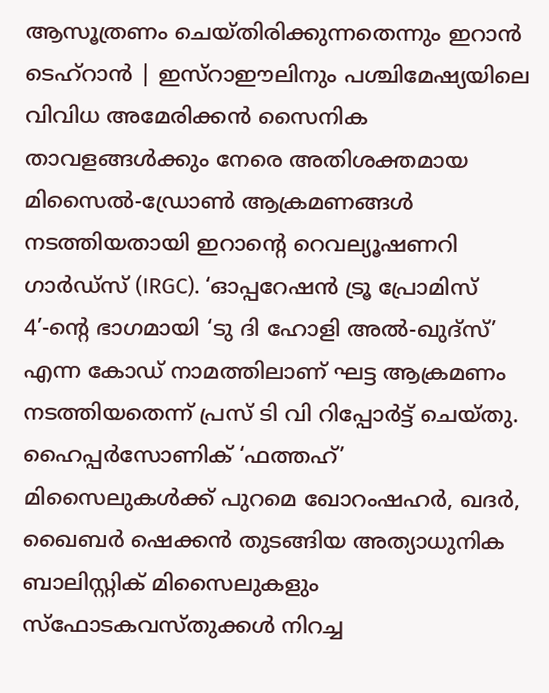ആസൂത്രണം ചെയ്തിരിക്കുന്നതെന്നും ഇറാൻ
ടെഹ്റാൻ | ഇസ്റാഈലിനും പശ്ചിമേഷ്യയിലെ വിവിധ അമേരിക്കൻ സൈനിക താവളങ്ങൾക്കും നേരെ അതിശക്തമായ മിസൈൽ-ഡ്രോൺ ആക്രമണങ്ങൾ നടത്തിയതായി ഇറാന്റെ റെവല്യൂഷണറി ഗാർഡ്സ് (IRGC). ‘ഓപ്പറേഷൻ ട്രൂ പ്രോമിസ് 4’-ന്റെ ഭാഗമായി ‘ടു ദി ഹോളി അൽ-ഖുദ്സ്’ എന്ന കോഡ് നാമത്തിലാണ് ഘട്ട ആക്രമണം നടത്തിയതെന്ന് പ്രസ് ടി വി റിപ്പോർട്ട് ചെയ്തു.
ഹൈപ്പർസോണിക് ‘ഫത്തഹ്’ മിസൈലുകൾക്ക് പുറമെ ഖോറംഷഹർ, ഖദർ, ഖൈബർ ഷെക്കൻ തുടങ്ങിയ അത്യാധുനിക ബാലിസ്റ്റിക് മിസൈലുകളും സ്ഫോടകവസ്തുക്കൾ നിറച്ച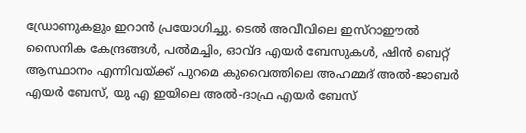ഡ്രോണുകളും ഇറാൻ പ്രയോഗിച്ചു. ടെൽ അവീവിലെ ഇസ്റാഈൽ സൈനിക കേന്ദ്രങ്ങൾ, പൽമച്ചിം, ഓവ്ദ എയർ ബേസുകൾ, ഷിൻ ബെറ്റ് ആസ്ഥാനം എന്നിവയ്ക്ക് പുറമെ കുവൈത്തിലെ അഹമ്മദ് അൽ-ജാബർ എയർ ബേസ്, യു എ ഇയിലെ അൽ-ദാഫ്ര എയർ ബേസ്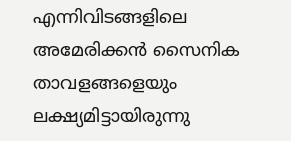എന്നിവിടങ്ങളിലെ അമേരിക്കൻ സൈനിക താവളങ്ങളെയും ലക്ഷ്യമിട്ടായിരുന്നു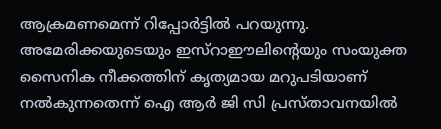ആക്രമണമെന്ന് റിപ്പോർട്ടിൽ പറയുന്നു.
അമേരിക്കയുടെയും ഇസ്റാഈലിന്റെയും സംയുക്ത സൈനിക നീക്കത്തിന് കൃത്യമായ മറുപടിയാണ് നൽകുന്നതെന്ന് ഐ ആർ ജി സി പ്രസ്താവനയിൽ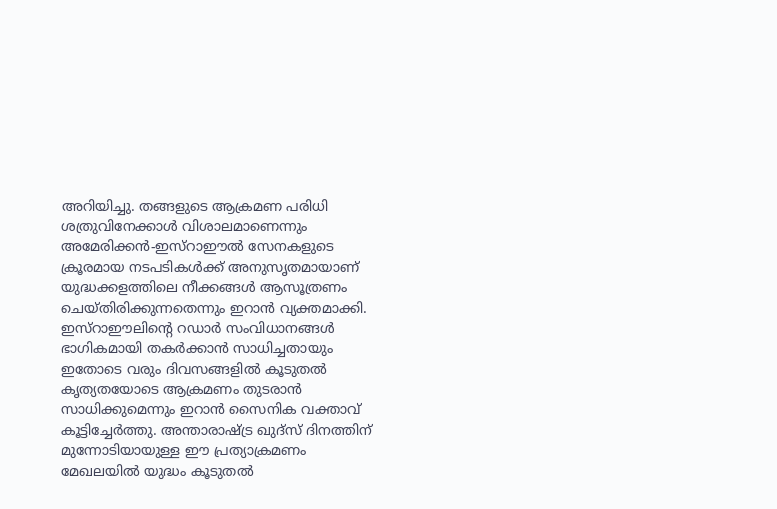അറിയിച്ചു. തങ്ങളുടെ ആക്രമണ പരിധി ശത്രുവിനേക്കാൾ വിശാലമാണെന്നും അമേരിക്കൻ-ഇസ്റാഈൽ സേനകളുടെ ക്രൂരമായ നടപടികൾക്ക് അനുസൃതമായാണ് യുദ്ധക്കളത്തിലെ നീക്കങ്ങൾ ആസൂത്രണം ചെയ്തിരിക്കുന്നതെന്നും ഇറാൻ വ്യക്തമാക്കി.
ഇസ്റാഈലിന്റെ റഡാർ സംവിധാനങ്ങൾ ഭാഗികമായി തകർക്കാൻ സാധിച്ചതായും ഇതോടെ വരും ദിവസങ്ങളിൽ കൂടുതൽ കൃത്യതയോടെ ആക്രമണം തുടരാൻ സാധിക്കുമെന്നും ഇറാൻ സൈനിക വക്താവ് കൂട്ടിച്ചേർത്തു. അന്താരാഷ്ട്ര ഖുദ്സ് ദിനത്തിന് മുന്നോടിയായുള്ള ഈ പ്രത്യാക്രമണം മേഖലയിൽ യുദ്ധം കൂടുതൽ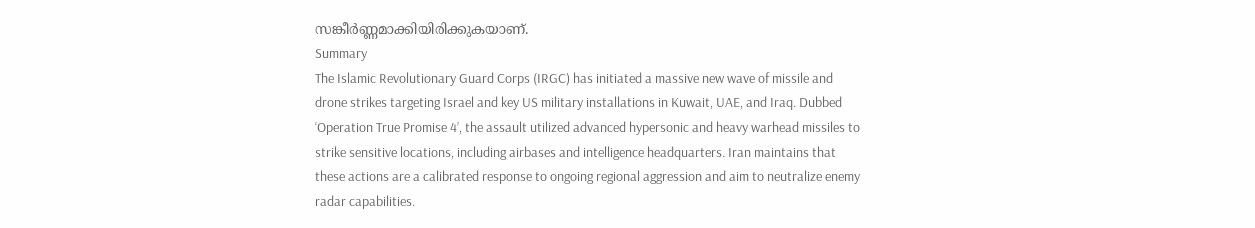സങ്കീർണ്ണമാക്കിയിരിക്കുകയാണ്.
Summary
The Islamic Revolutionary Guard Corps (IRGC) has initiated a massive new wave of missile and drone strikes targeting Israel and key US military installations in Kuwait, UAE, and Iraq. Dubbed ‘Operation True Promise 4’, the assault utilized advanced hypersonic and heavy warhead missiles to strike sensitive locations, including airbases and intelligence headquarters. Iran maintains that these actions are a calibrated response to ongoing regional aggression and aim to neutralize enemy radar capabilities.